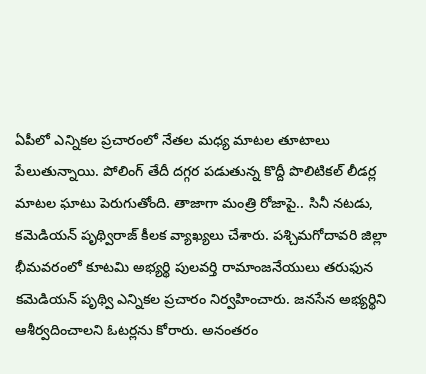ఏపీలో ఎన్నికల ప్రచారంలో నేతల మధ్య మాటల తూటాలు పేలుతున్నాయి. పోలింగ్ తేదీ దగ్గర పడుతున్న కొద్దీ పొలిటికల్ లీడర్ల మాటల ఘాటు పెరుగుతోంది. తాజాగా మంత్రి రోజాపై.. సినీ నటడు, కమెడియన్ పృథ్విరాజ్ కీలక వ్యాఖ్యలు చేశారు. పశ్చిమగోదావరి జిల్లా భీమవరంలో కూటమి అభ్యర్థి పులవర్తి రామాంజనేయులు తరుఫున కమెడియన్ పృథ్వి ఎన్నికల ప్రచారం నిర్వహించారు. జనసేన అభ్యర్థిని ఆశీర్వదించాలని ఓటర్లను కోరారు. అనంతరం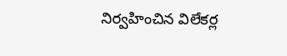నిర్వహించిన విలేకర్ల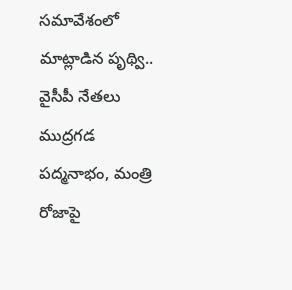సమావేశంలో మాట్లాడిన పృథ్వి.. వైసీపీ నేతలు ముద్రగడ పద్మనాభం, మంత్రి రోజాపై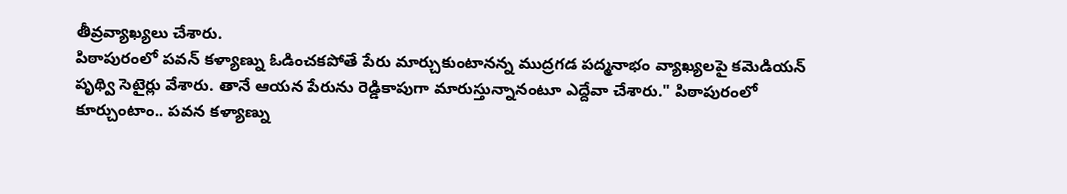తీవ్రవ్యాఖ్యలు చేశారు.
పిఠాపురంలో పవన్ కళ్యాణ్ను ఓడించకపోతే పేరు మార్చుకుంటానన్న ముద్రగడ పద్మనాభం వ్యాఖ్యలపై కమెడియన్ పృథ్వి సెటైర్లు వేశారు. తానే ఆయన పేరును రెడ్డికాపుగా మారుస్తున్నానంటూ ఎద్దేవా చేశారు." పిఠాపురంలో కూర్చుంటాం.. పవన కళ్యాణ్ను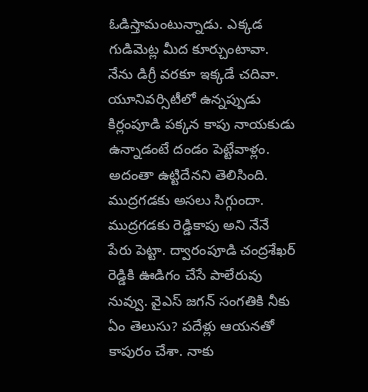ఓడిస్తామంటున్నాడు. ఎక్కడ గుడిమెట్ల మీద కూర్చుంటావా. నేను డిగ్రీ వరకూ ఇక్కడే చదివా. యూనివర్సిటీలో ఉన్నప్పుడు కిర్లంపూడి పక్కన కాపు నాయకుడు ఉన్నాడంటే దండం పెట్టేవాళ్లం. అదంతా ఉట్టిదేనని తెలిసింది. ముద్రగడకు అసలు సిగ్గుందా. ముద్రగడకు రెడ్డికాపు అని నేనే పేరు పెట్టా. ద్వారంపూడి చంద్రశేఖర్ రెడ్డికి ఊడిగం చేసే పాలేరువు నువ్వు. వైఎస్ జగన్ సంగతికి నీకు ఏం తెలుసు? పదేళ్లు ఆయనతో కాపురం చేశా. నాకు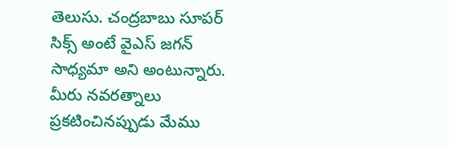తెలుసు. చంద్రబాబు సూపర్ సిక్స్ అంటే వైఎస్ జగన్ సాధ్యమా అని అంటున్నారు. మీరు నవరత్నాలు ప్రకటించినప్పుడు మేము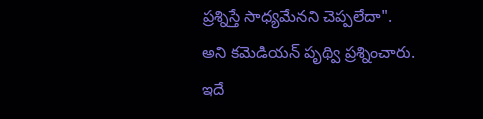ప్రశ్నిస్తే సాధ్యమేనని చెప్పలేదా".
అని కమెడియన్ పృథ్వి ప్రశ్నించారు.
ఇదే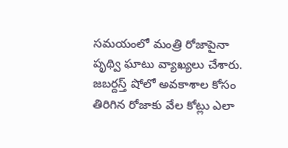సమయంలో మంత్రి రోజాపైనా పృథ్వి ఘాటు వ్యాఖ్యలు చేశారు. జబర్దస్త్ షోలో అవకాశాల కోసం తిరిగిన రోజాకు వేల కోట్లు ఎలా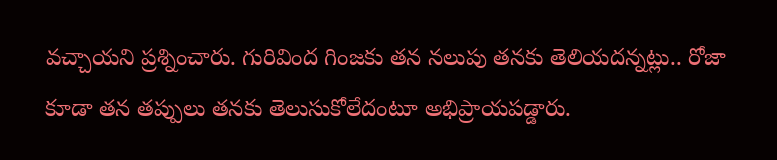వచ్చాయని ప్రశ్నించారు. గురివింద గింజకు తన నలుపు తనకు తెలియదన్నట్లు.. రోజా కూడా తన తప్పులు తనకు తెలుసుకోలేదంటూ అభిప్రాయపడ్డారు.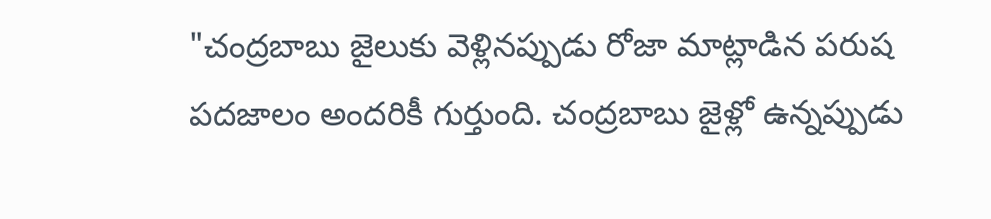"చంద్రబాబు జైలుకు వెళ్లినప్పుడు రోజా మాట్లాడిన పరుష పదజాలం అందరికీ గుర్తుంది. చంద్రబాబు జైళ్లో ఉన్నప్పుడు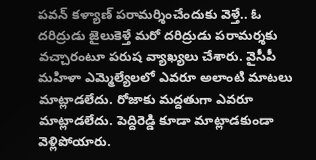పవన్ కళ్యాణ్ పరామర్శించేందుకు వెళ్తే.. ఓ దరిద్రుడు జైలుకెళ్తే మరో దరిద్రుడు పరామర్శకు వచ్చారంటూ పరుష వ్యాఖ్యలు చేశారు. వైసీపీ మహిళా ఎమ్మెల్యేలలో ఎవరూ అలాంటి మాటలు మాట్లాడలేదు. రోజాకు మద్దతుగా ఎవరూ మాట్లాడలేదు. పెద్దిరెడ్డి కూడా మాట్లాడకుండా వెళ్లిపోయారు.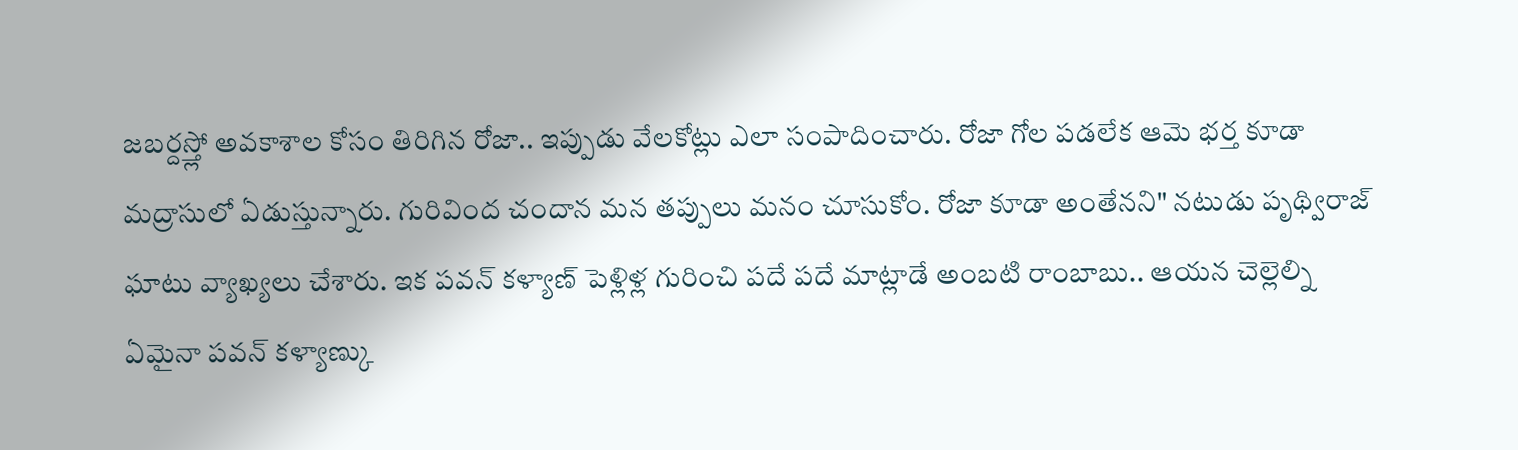జబర్దస్త్లో అవకాశాల కోసం తిరిగిన రోజా.. ఇప్పుడు వేలకోట్లు ఎలా సంపాదించారు. రోజా గోల పడలేక ఆమె భర్త కూడా మద్రాసులో ఏడుస్తున్నారు. గురివింద చందాన మన తప్పులు మనం చూసుకోం. రోజా కూడా అంతేనని" నటుడు పృథ్విరాజ్ ఘాటు వ్యాఖ్యలు చేశారు. ఇక పవన్ కళ్యాణ్ పెళ్లిళ్ల గురించి పదే పదే మాట్లాడే అంబటి రాంబాబు.. ఆయన చెల్లెల్ని ఏమైనా పవన్ కళ్యాణ్కు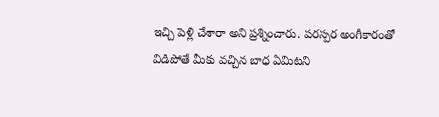ఇచ్చి పెళ్లి చేశారా అని ప్రశ్నించారు. పరస్పర అంగీకారంతో విడిపోతే మీకు వచ్చిన బాధ ఏమిటని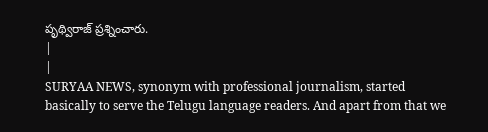పృథ్విరాజ్ ప్రశ్నించారు.
|
|
SURYAA NEWS, synonym with professional journalism, started basically to serve the Telugu language readers. And apart from that we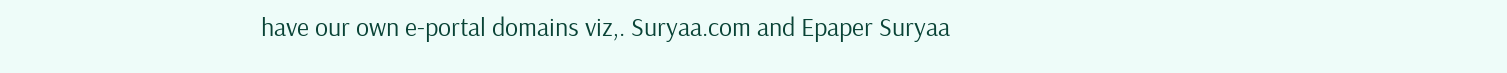have our own e-portal domains viz,. Suryaa.com and Epaper Suryaa